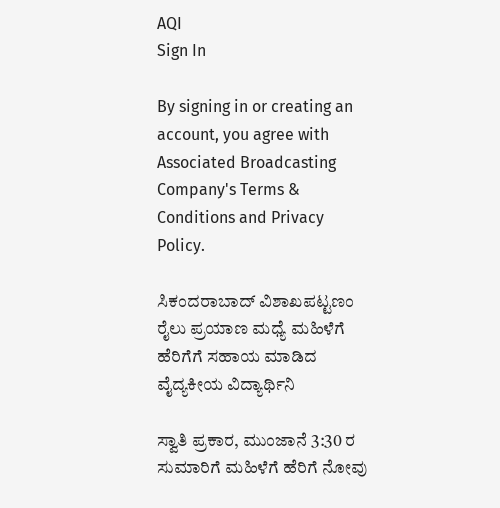AQI
Sign In

By signing in or creating an account, you agree with Associated Broadcasting Company's Terms & Conditions and Privacy Policy.

ಸಿಕಂದರಾಬಾದ್ ವಿಶಾಖಪಟ್ಟಣಂ ರೈಲು ಪ್ರಯಾಣ ಮಧ್ಯೆ ಮಹಿಳೆಗೆ ಹೆರಿಗೆಗೆ ಸಹಾಯ ಮಾಡಿದ ವೈದ್ಯಕೀಯ ವಿದ್ಯಾರ್ಥಿನಿ

ಸ್ವಾತಿ ಪ್ರಕಾರ, ಮುಂಜಾನೆ 3:30 ರ ಸುಮಾರಿಗೆ ಮಹಿಳೆಗೆ ಹೆರಿಗೆ ನೋವು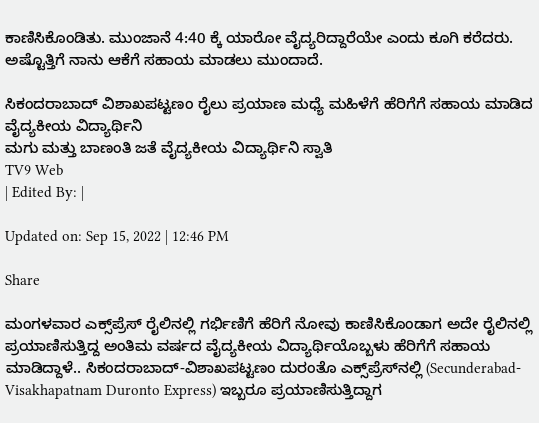ಕಾಣಿಸಿಕೊಂಡಿತು. ಮುಂಜಾನೆ 4:40 ಕ್ಕೆ ಯಾರೋ ವೈದ್ಯರಿದ್ದಾರೆಯೇ ಎಂದು ಕೂಗಿ ಕರೆದರು. ಅಷ್ಟೊತ್ತಿಗೆ ನಾನು ಆಕೆಗೆ ಸಹಾಯ ಮಾಡಲು ಮುಂದಾದೆ.

ಸಿಕಂದರಾಬಾದ್ ವಿಶಾಖಪಟ್ಟಣಂ ರೈಲು ಪ್ರಯಾಣ ಮಧ್ಯೆ ಮಹಿಳೆಗೆ ಹೆರಿಗೆಗೆ ಸಹಾಯ ಮಾಡಿದ ವೈದ್ಯಕೀಯ ವಿದ್ಯಾರ್ಥಿನಿ
ಮಗು ಮತ್ತು ಬಾಣಂತಿ ಜತೆ ವೈದ್ಯಕೀಯ ವಿದ್ಯಾರ್ಥಿನಿ ಸ್ವಾತಿ
TV9 Web
| Edited By: |

Updated on: Sep 15, 2022 | 12:46 PM

Share

ಮಂಗಳವಾರ ಎಕ್ಸ್‌ಪ್ರೆಸ್ ರೈಲಿನಲ್ಲಿ ಗರ್ಭಿಣಿಗೆ ಹೆರಿಗೆ ನೋವು ಕಾಣಿಸಿಕೊಂಡಾಗ ಅದೇ ರೈಲಿನಲ್ಲಿ ಪ್ರಯಾಣಿಸುತ್ತಿದ್ದ ಅಂತಿಮ ವರ್ಷದ ವೈದ್ಯಕೀಯ ವಿದ್ಯಾರ್ಥಿಯೊಬ್ಬಳು ಹೆರಿಗೆಗೆ ಸಹಾಯ ಮಾಡಿದ್ದಾಳೆ.. ಸಿಕಂದರಾಬಾದ್-ವಿಶಾಖಪಟ್ಟಣಂ ದುರಂತೊ ಎಕ್ಸ್‌ಪ್ರೆಸ್‌ನಲ್ಲಿ (Secunderabad-Visakhapatnam Duronto Express) ಇಬ್ಬರೂ ಪ್ರಯಾಣಿಸುತ್ತಿದ್ದಾಗ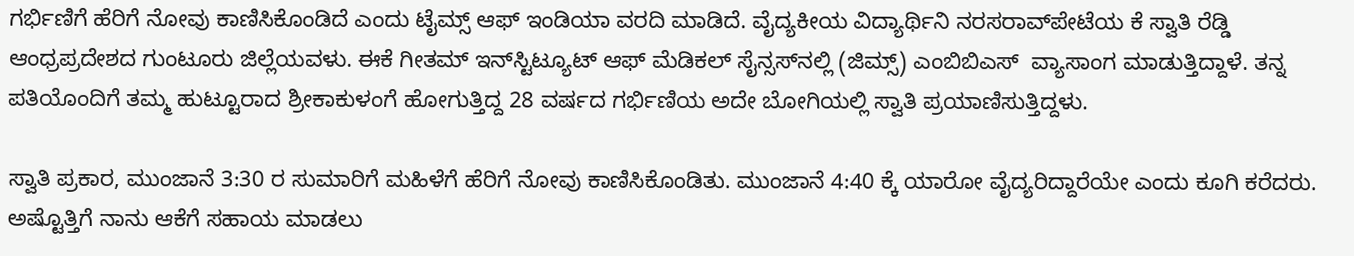ಗರ್ಭಿಣಿಗೆ ಹೆರಿಗೆ ನೋವು ಕಾಣಿಸಿಕೊಂಡಿದೆ ಎಂದು ಟೈಮ್ಸ್ ಆಫ್ ಇಂಡಿಯಾ ವರದಿ ಮಾಡಿದೆ. ವೈದ್ಯಕೀಯ ವಿದ್ಯಾರ್ಥಿನಿ ನರಸರಾವ್‌ಪೇಟೆಯ ಕೆ ಸ್ವಾತಿ ರೆಡ್ಡಿ ಆಂಧ್ರಪ್ರದೇಶದ ಗುಂಟೂರು ಜಿಲ್ಲೆಯವಳು. ಈಕೆ ಗೀತಮ್ ಇನ್‌ಸ್ಟಿಟ್ಯೂಟ್ ಆಫ್ ಮೆಡಿಕಲ್ ಸೈನ್ಸಸ್‌ನಲ್ಲಿ (ಜಿಮ್ಸ್) ಎಂಬಿಬಿಎಸ್  ವ್ಯಾಸಾಂಗ ಮಾಡುತ್ತಿದ್ದಾಳೆ. ತನ್ನ ಪತಿಯೊಂದಿಗೆ ತಮ್ಮ ಹುಟ್ಟೂರಾದ ಶ್ರೀಕಾಕುಳಂಗೆ ಹೋಗುತ್ತಿದ್ದ 28 ವರ್ಷದ ಗರ್ಭಿಣಿಯ ಅದೇ ಬೋಗಿಯಲ್ಲಿ ಸ್ವಾತಿ ಪ್ರಯಾಣಿಸುತ್ತಿದ್ದಳು.

ಸ್ವಾತಿ ಪ್ರಕಾರ, ಮುಂಜಾನೆ 3:30 ರ ಸುಮಾರಿಗೆ ಮಹಿಳೆಗೆ ಹೆರಿಗೆ ನೋವು ಕಾಣಿಸಿಕೊಂಡಿತು. ಮುಂಜಾನೆ 4:40 ಕ್ಕೆ ಯಾರೋ ವೈದ್ಯರಿದ್ದಾರೆಯೇ ಎಂದು ಕೂಗಿ ಕರೆದರು. ಅಷ್ಟೊತ್ತಿಗೆ ನಾನು ಆಕೆಗೆ ಸಹಾಯ ಮಾಡಲು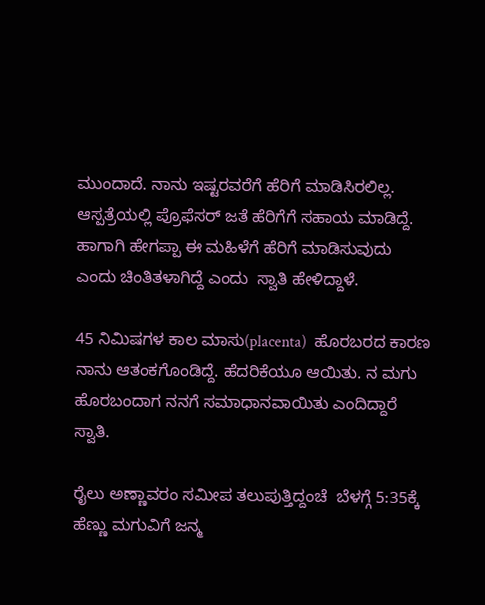ಮುಂದಾದೆ. ನಾನು ಇಷ್ಟರವರೆಗೆ ಹೆರಿಗೆ ಮಾಡಿಸಿರಲಿಲ್ಲ. ಆಸ್ಪತ್ರೆಯಲ್ಲಿ ಪ್ರೊಫೆಸರ್ ಜತೆ ಹೆರಿಗೆಗೆ ಸಹಾಯ ಮಾಡಿದ್ದೆ. ಹಾಗಾಗಿ ಹೇಗಪ್ಪಾ ಈ ಮಹಿಳೆಗೆ ಹೆರಿಗೆ ಮಾಡಿಸುವುದು ಎಂದು ಚಿಂತಿತಳಾಗಿದ್ದೆ ಎಂದು  ಸ್ವಾತಿ ಹೇಳಿದ್ದಾಳೆ.

45 ನಿಮಿಷಗಳ ಕಾಲ ಮಾಸು(placenta)  ಹೊರಬರದ ಕಾರಣ ನಾನು ಆತಂಕಗೊಂಡಿದ್ದೆ. ಹೆದರಿಕೆಯೂ ಆಯಿತು. ನ ಮಗು ಹೊರಬಂದಾಗ ನನಗೆ ಸಮಾಧಾನವಾಯಿತು ಎಂದಿದ್ದಾರೆ ಸ್ವಾತಿ.

ರೈಲು ಅಣ್ಣಾವರಂ ಸಮೀಪ ತಲುಪುತ್ತಿದ್ದಂಚೆ  ಬೆಳಗ್ಗೆ 5:35ಕ್ಕೆ ಹೆಣ್ಣು ಮಗುವಿಗೆ ಜನ್ಮ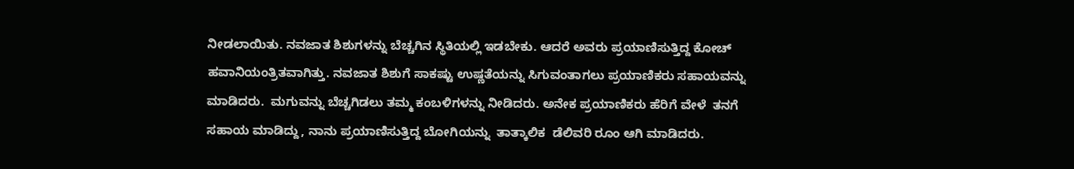ನೀಡಲಾಯಿತು. ನವಜಾತ ಶಿಶುಗಳನ್ನು ಬೆಚ್ಚಗಿನ ಸ್ಥಿತಿಯಲ್ಲಿ ಇಡಬೇಕು. ಆದರೆ ಅವರು ಪ್ರಯಾಣಿಸುತ್ತಿದ್ದ ಕೋಚ್ ಹವಾನಿಯಂತ್ರಿತವಾಗಿತ್ತು. ನವಜಾತ ಶಿಶುಗೆ ಸಾಕಷ್ಟು ಉಷ್ಣತೆಯನ್ನು ಸಿಗುವಂತಾಗಲು ಪ್ರಯಾಣಿಕರು ಸಹಾಯವನ್ನು ಮಾಡಿದರು.  ಮಗುವನ್ನು ಬೆಚ್ಚಗಿಡಲು ತಮ್ಮ ಕಂಬಳಿಗಳನ್ನು ನೀಡಿದರು. ಅನೇಕ ಪ್ರಯಾಣಿಕರು ಹೆರಿಗೆ ವೇಳೆ  ತನಗೆ ಸಹಾಯ ಮಾಡಿದ್ದು, ನಾನು ಪ್ರಯಾಣಿಸುತ್ತಿದ್ದ ಬೋಗಿಯನ್ನು  ತಾತ್ಕಾಲಿಕ  ಡೆಲಿವರಿ ರೂಂ ಆಗಿ ಮಾಡಿದರು.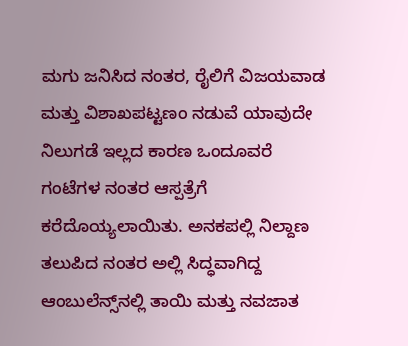ಮಗು ಜನಿಸಿದ ನಂತರ, ರೈಲಿಗೆ ವಿಜಯವಾಡ ಮತ್ತು ವಿಶಾಖಪಟ್ಟಣಂ ನಡುವೆ ಯಾವುದೇ ನಿಲುಗಡೆ ಇಲ್ಲದ ಕಾರಣ ಒಂದೂವರೆ ಗಂಟೆಗಳ ನಂತರ ಆಸ್ಪತ್ರೆಗೆ ಕರೆದೊಯ್ಯಲಾಯಿತು. ಅನಕಪಲ್ಲಿ ನಿಲ್ದಾಣ ತಲುಪಿದ ನಂತರ ಅಲ್ಲಿ ಸಿದ್ಧವಾಗಿದ್ದ ಆಂಬುಲೆನ್ಸ್‌ನಲ್ಲಿ ತಾಯಿ ಮತ್ತು ನವಜಾತ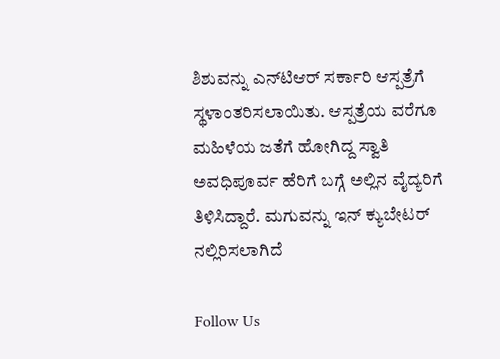ಶಿಶುವನ್ನು ಎನ್‌ಟಿಆರ್ ಸರ್ಕಾರಿ ಆಸ್ಪತ್ರೆಗೆ ಸ್ಥಳಾಂತರಿಸಲಾಯಿತು. ಆಸ್ಪತ್ರೆಯ ವರೆಗೂ ಮಹಿಳೆಯ ಜತೆಗೆ ಹೋಗಿದ್ದ ಸ್ವಾತಿ ಅವಧಿಪೂರ್ವ ಹೆರಿಗೆ ಬಗ್ಗೆ ಅಲ್ಲಿನ ವೈದ್ಯರಿಗೆ ತಿಳಿಸಿದ್ದಾರೆ. ಮಗುವನ್ನು ಇನ್ ಕ್ಯುಬೇಟರ್ ನಲ್ಲಿರಿಸಲಾಗಿದೆ

Follow Us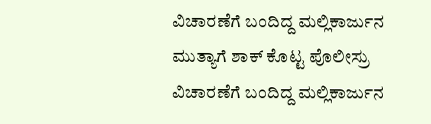ವಿಚಾರಣೆಗೆ ಬಂದಿದ್ದ ಮಲ್ಲಿಕಾರ್ಜುನ ಮುತ್ಯಾಗೆ ಶಾಕ್ ಕೊಟ್ಟ ಪೊಲೀಸ್ರು
ವಿಚಾರಣೆಗೆ ಬಂದಿದ್ದ ಮಲ್ಲಿಕಾರ್ಜುನ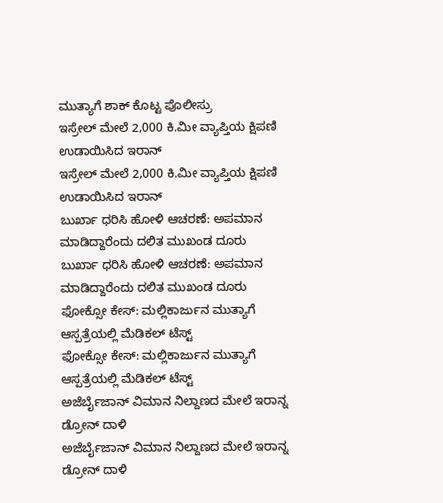ಮುತ್ಯಾಗೆ ಶಾಕ್ ಕೊಟ್ಟ ಪೊಲೀಸ್ರು
ಇಸ್ರೇಲ್ ಮೇಲೆ 2,000 ಕಿ.ಮೀ ವ್ಯಾಪ್ತಿಯ ಕ್ಷಿಪಣಿ ಉಡಾಯಿಸಿದ ಇರಾನ್
ಇಸ್ರೇಲ್ ಮೇಲೆ 2,000 ಕಿ.ಮೀ ವ್ಯಾಪ್ತಿಯ ಕ್ಷಿಪಣಿ ಉಡಾಯಿಸಿದ ಇರಾನ್
ಬುರ್ಖಾ ಧರಿಸಿ ಹೋಳಿ ಆಚರಣೆ: ಅಪಮಾನ ಮಾಡಿದ್ದಾರೆಂದು ದಲಿತ ಮುಖಂಡ ದೂರು
ಬುರ್ಖಾ ಧರಿಸಿ ಹೋಳಿ ಆಚರಣೆ: ಅಪಮಾನ ಮಾಡಿದ್ದಾರೆಂದು ದಲಿತ ಮುಖಂಡ ದೂರು
ಫೋಕ್ಸೋ ಕೇಸ್: ಮಲ್ಲಿಕಾರ್ಜುನ ಮುತ್ಯಾಗೆ ಆಸ್ಪತ್ರೆಯಲ್ಲಿ ಮೆಡಿಕಲ್ ಟೆಸ್ಟ್
ಫೋಕ್ಸೋ ಕೇಸ್: ಮಲ್ಲಿಕಾರ್ಜುನ ಮುತ್ಯಾಗೆ ಆಸ್ಪತ್ರೆಯಲ್ಲಿ ಮೆಡಿಕಲ್ ಟೆಸ್ಟ್
ಅಜೆರ್ಬೈಜಾನ್ ವಿಮಾನ ನಿಲ್ದಾಣದ ಮೇಲೆ ಇರಾನ್ನ ಡ್ರೋನ್ ದಾಳಿ
ಅಜೆರ್ಬೈಜಾನ್ ವಿಮಾನ ನಿಲ್ದಾಣದ ಮೇಲೆ ಇರಾನ್ನ ಡ್ರೋನ್ ದಾಳಿ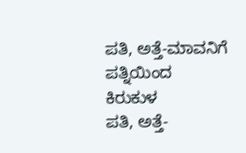ಪತಿ, ಅತ್ತೆ-ಮಾವನಿಗೆ ಪತ್ನಿಯಿಂದ ಕಿರುಕುಳ
ಪತಿ, ಅತ್ತೆ-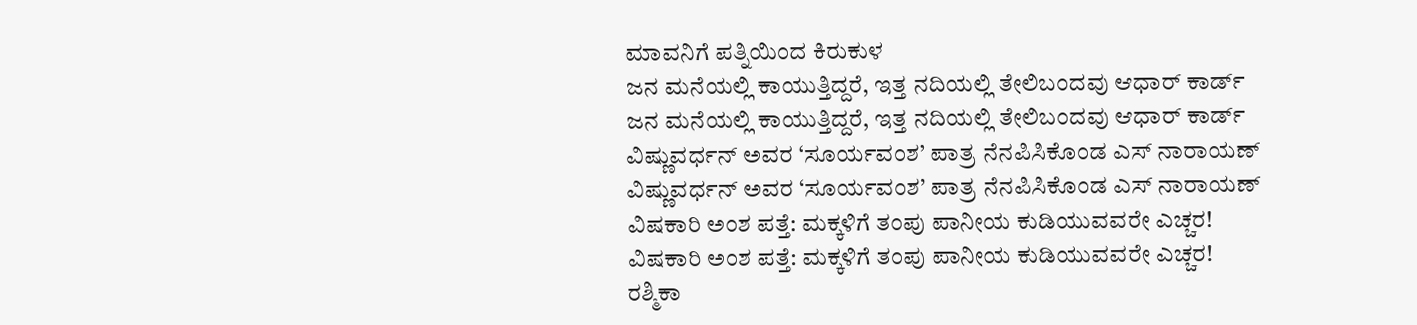ಮಾವನಿಗೆ ಪತ್ನಿಯಿಂದ ಕಿರುಕುಳ
ಜನ ಮನೆಯಲ್ಲಿ ಕಾಯುತ್ತಿದ್ದರೆ, ಇತ್ತ ನದಿಯಲ್ಲಿ ತೇಲಿಬಂದವು ಆಧಾರ್ ಕಾರ್ಡ್
ಜನ ಮನೆಯಲ್ಲಿ ಕಾಯುತ್ತಿದ್ದರೆ, ಇತ್ತ ನದಿಯಲ್ಲಿ ತೇಲಿಬಂದವು ಆಧಾರ್ ಕಾರ್ಡ್
ವಿಷ್ಣುವರ್ಧನ್ ಅವರ ‘ಸೂರ್ಯವಂಶ’ ಪಾತ್ರ ನೆನಪಿಸಿಕೊಂಡ ಎಸ್ ನಾರಾಯಣ್
ವಿಷ್ಣುವರ್ಧನ್ ಅವರ ‘ಸೂರ್ಯವಂಶ’ ಪಾತ್ರ ನೆನಪಿಸಿಕೊಂಡ ಎಸ್ ನಾರಾಯಣ್
ವಿಷಕಾರಿ ಅಂಶ ಪತ್ತೆ: ಮಕ್ಕಳಿಗೆ ತಂಪು ಪಾನೀಯ ಕುಡಿಯುವವರೇ ಎಚ್ಚರ!
ವಿಷಕಾರಿ ಅಂಶ ಪತ್ತೆ: ಮಕ್ಕಳಿಗೆ ತಂಪು ಪಾನೀಯ ಕುಡಿಯುವವರೇ ಎಚ್ಚರ!
ರಶ್ಮಿಕಾ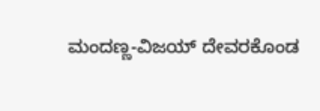ಮಂದಣ್ಣ-ವಿಜಯ್ ದೇವರಕೊಂಡ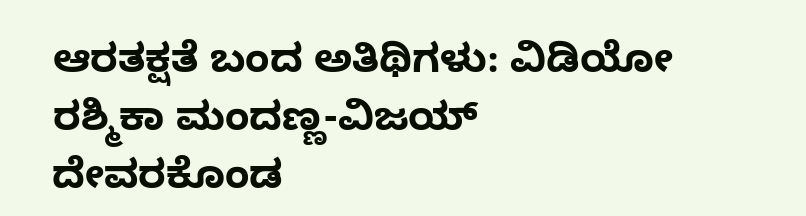ಆರತಕ್ಷತೆ ಬಂದ ಅತಿಥಿಗಳು: ವಿಡಿಯೋ
ರಶ್ಮಿಕಾ ಮಂದಣ್ಣ-ವಿಜಯ್ ದೇವರಕೊಂಡ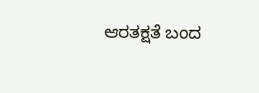ಆರತಕ್ಷತೆ ಬಂದ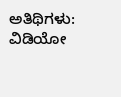ಅತಿಥಿಗಳು: ವಿಡಿಯೋ